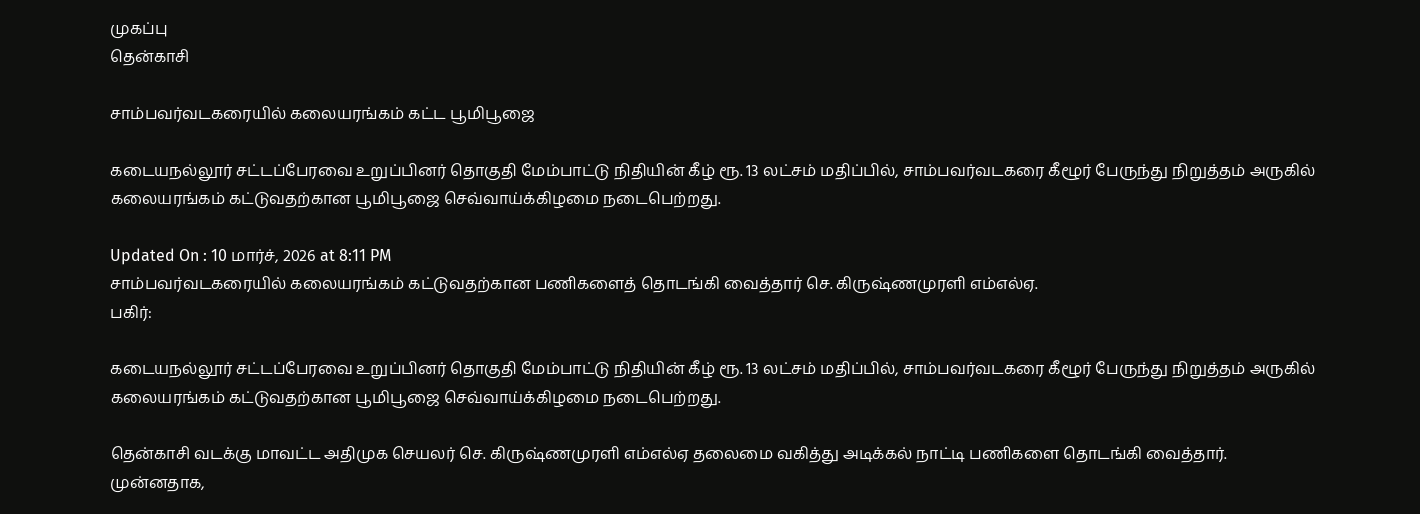முகப்பு
தென்காசி

சாம்பவர்வடகரையில் கலையரங்கம் கட்ட பூமிபூஜை

கடையநல்லூர் சட்டப்பேரவை உறுப்பினர் தொகுதி மேம்பாட்டு நிதியின் கீழ் ரூ. 13 லட்சம் மதிப்பில், சாம்பவர்வடகரை கீழூர் பேருந்து நிறுத்தம் அருகில் கலையரங்கம் கட்டுவதற்கான பூமிபூஜை செவ்வாய்க்கிழமை நடைபெற்றது.

Updated On : 10 மார்ச், 2026 at 8:11 PM
சாம்பவர்வடகரையில் கலையரங்கம் கட்டுவதற்கான பணிகளைத் தொடங்கி வைத்தார் செ. கிருஷ்ணமுரளி எம்எல்ஏ.
பகிர்:

கடையநல்லூர் சட்டப்பேரவை உறுப்பினர் தொகுதி மேம்பாட்டு நிதியின் கீழ் ரூ. 13 லட்சம் மதிப்பில், சாம்பவர்வடகரை கீழூர் பேருந்து நிறுத்தம் அருகில் கலையரங்கம் கட்டுவதற்கான பூமிபூஜை செவ்வாய்க்கிழமை நடைபெற்றது.

தென்காசி வடக்கு மாவட்ட அதிமுக செயலர் செ. கிருஷ்ணமுரளி எம்எல்ஏ தலைமை வகித்து அடிக்கல் நாட்டி பணிகளை தொடங்கி வைத்தார். முன்னதாக,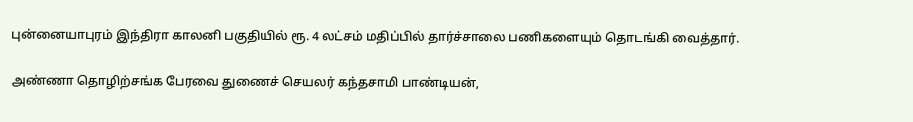புன்னையாபுரம் இந்திரா காலனி பகுதியில் ரூ. 4 லட்சம் மதிப்பில் தார்ச்சாலை பணிகளையும் தொடங்கி வைத்தார்.

அண்ணா தொழிற்சங்க பேரவை துணைச் செயலர் கந்தசாமி பாண்டியன்,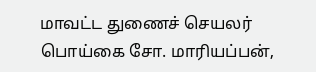மாவட்ட துணைச் செயலர் பொய்கை சோ. மாரியப்பன்,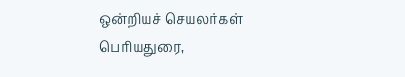ஒன்றியச் செயலர்கள் பெரியதுரை,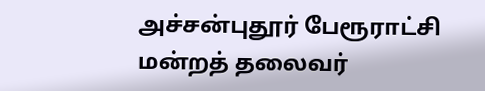அச்சன்புதூர் பேரூராட்சி மன்றத் தலைவர்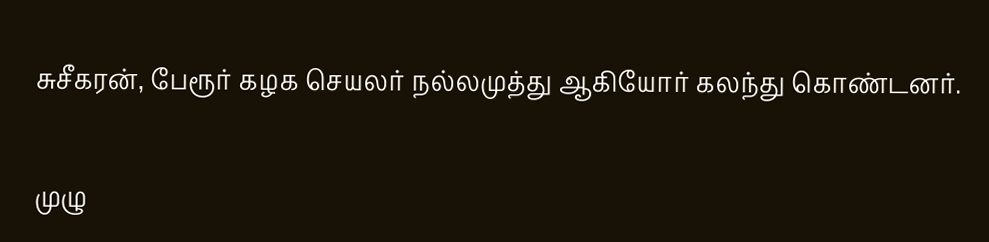சுசீகரன், பேரூர் கழக செயலர் நல்லமுத்து ஆகியோர் கலந்து கொண்டனர்.

முழு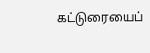கட்டுரையைப்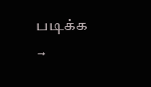படிக்க →